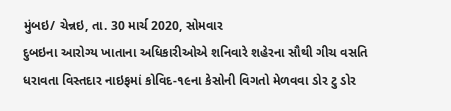મુંબઇ/ ચેન્નઇ, તા. 30 માર્ચ 2020, સોમવાર
દુબઇના આરોગ્ય ખાતાના અધિકારીઓએ શનિવારે શહેરના સૌથી ગીચ વસતિ ધરાવતા વિસ્તદાર નાઇફમાં કોવિદ-૧૯ના કેસોની વિગતો મેળવવા ડોર ટુ ડોર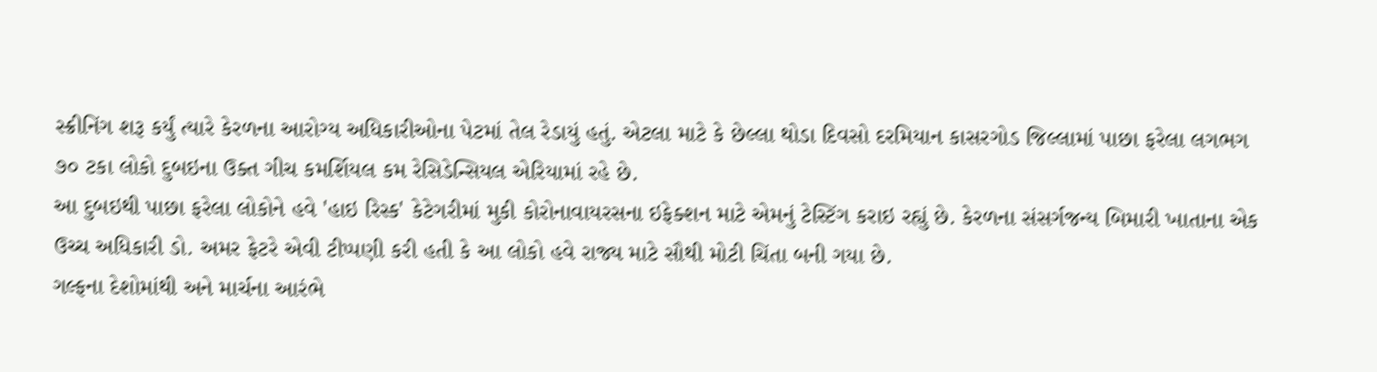સ્ક્રીનિંગ શરૂ કર્યું ત્યારે કેરળના આરોગ્ય અધિકારીઓના પેટમાં તેલ રેડાયું હતું. એટલા માટે કે છેલ્લા થોડા દિવસો દરમિયાન કાસરગોડ જિલ્લામાં પાછા ફરેલા લગભગ ૭૦ ટકા લોકો દુબઇના ઉક્ત ગીચ કમર્શિયલ કમ રેસિડેન્સિયલ એરિયામાં રહે છે.
આ દુબઇથી પાછા ફરેલા લોકોને હવે 'હાઇ રિસ્ક' કેટેગરીમાં મુકી કોરોનાવાયરસના ઇફેક્શન માટે એમનું ટેસ્ટિંગ કરાઇ રહ્યું છે. કેરળના સંસર્ગજન્ય બિમારી ખાતાના એક ઉચ્ચ અધિકારી ડો. અમર ફેટરે એવી ટીપ્પણી કરી હતી કે આ લોકો હવે રાજ્ય માટે સૌથી મોટી ચિંતા બની ગયા છે.
ગલ્ફના દેશોમાંથી અને માર્ચના આરંભે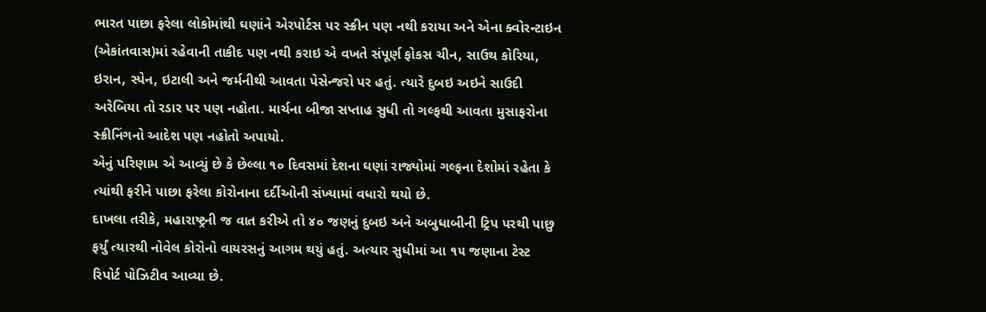ભારત પાછા ફરેલા લોકોમાંથી ઘણાંને એરપોર્ટસ પર સ્ક્રીન પણ નથી કરાયા અને એના ક્વોરન્ટાઇન (એકાંતવાસ)માં રહેવાની તાકીદ પણ નથી કરાઇ એ વખતે સંપૂર્ણ ફોકસ ચીન, સાઉથ કોરિયા, ઇરાન, સ્પેન, ઇટાલી અને જર્મનીથી આવતા પેસેન્જરો પર હતું. ત્યારે દુબઇ અઇને સાઉદી અરેબિયા તો રડાર પર પણ નહોતા. માર્ચના બીજા સપ્તાહ સુધી તો ગલ્ફથી આવતા મુસાફરોના સ્ક્રીનિંગનો આદેશ પણ નહોતો અપાયો.
એનું પરિણામ એ આવ્યું છે કે છેલ્લા ૧૦ દિવસમાં દેશના ઘણાં રાજ્યોમાં ગલ્ફના દેશોમાં રહેતા કે ત્યાંથી ફરીને પાછા ફરેલા કોરોનાના દર્દીઓની સંખ્યામાં વધારો થયો છે.
દાખલા તરીકે, મહારાષ્ટ્રની જ વાત કરીએ તો ૪૦ જણનું દુબઇ અને અબુધાબીની ટ્રિપ પરથી પાછુ ફર્યું ત્યારથી નોવેલ કોરોનો વાયરસનું આગમ થયું હતું. અત્યાર સુધીમાં આ ૧૫ જણાના ટેસ્ટ રિપોર્ટ પોઝિટીવ આવ્યા છે.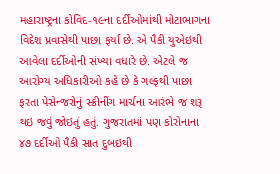મહારાષ્ટ્રના કોવિદ-૧૯ના દર્દીઓમાંથી મોટાભાગના વિદેશ પ્રવાસેથી પાછા ફર્યા છે. એ પૈકી યુએઇથી આવેલા દર્દીઓની સંખ્યા વધારે છે. એટલે જ આરોગ્ય અધિકારીઓ કહે છે કે ગલ્ફથી પાછા ફરતા પેસેન્જરોનું સ્ક્રીનીંગ માર્ચના આરંભે જ શરૂ થઇ જવું જોઇતું હતું. ગુજરાતમાં પણ કોરોનાના ૪૭ દર્દીઓ પૈકી સાત દુબઇથી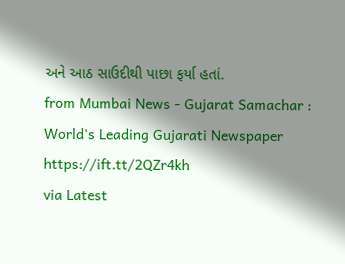અને આઠ સાઉદીથી પાછા ફર્યા હતાં.
from Mumbai News - Gujarat Samachar : World's Leading Gujarati Newspaper https://ift.tt/2QZr4kh
via Latest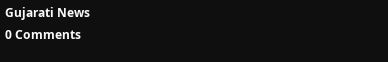Gujarati News
0 Comments